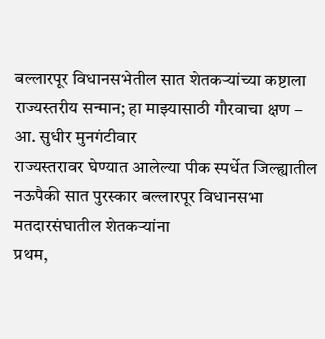बल्लारपूर विधानसभेतील सात शेतकऱ्यांच्या कष्टाला राज्यस्तरीय सन्मान; हा माझ्यासाठी गौरवाचा क्षण – आ. सुधीर मुनगंटीवार
राज्यस्तरावर घेण्यात आलेल्या पीक स्पर्धेत जिल्ह्यातील नऊपैकी सात पुरस्कार बल्लारपूर विधानसभा मतदारसंघातील शेतकऱ्यांना
प्रथम,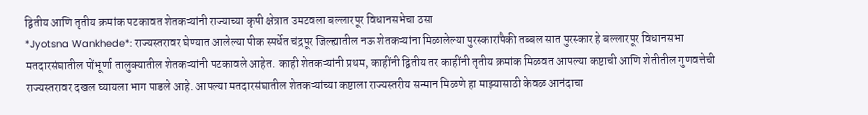द्वितीय आणि तृतीय क्रमांक पटकावत शेतकऱ्यांनी राज्याच्या कृषी क्षेत्रात उमटवला बल्लारपूर विधानसभेचा ठसा
*Jyotsna Wankhede*: राज्यस्तरावर घेण्यात आलेल्या पीक स्पर्धेत चंद्रपूर जिल्ह्यातील नऊ शेतकऱ्यांना मिळालेल्या पुरस्कारांपैकी तब्बल सात पुरस्कार हे बल्लारपूर विधानसभा मतदारसंघातील पोंभूर्णा तालुक्यातील शेतकऱ्यांनी पटकावले आहेत. काही शेतकऱ्यांनी प्रथम, काहींनी द्वितीय तर काहींनी तृतीय क्रमांक मिळवत आपल्या कष्टाची आणि शेतीतील गुणवत्तेची राज्यस्तरावर दखल घ्यायला भाग पाडले आहे. आपल्या मतदारसंघातील शेतकऱ्यांच्या कष्टाला राज्यस्तरीय सन्मान मिळणे हा माझ्यासाठी केवळ आनंदाचा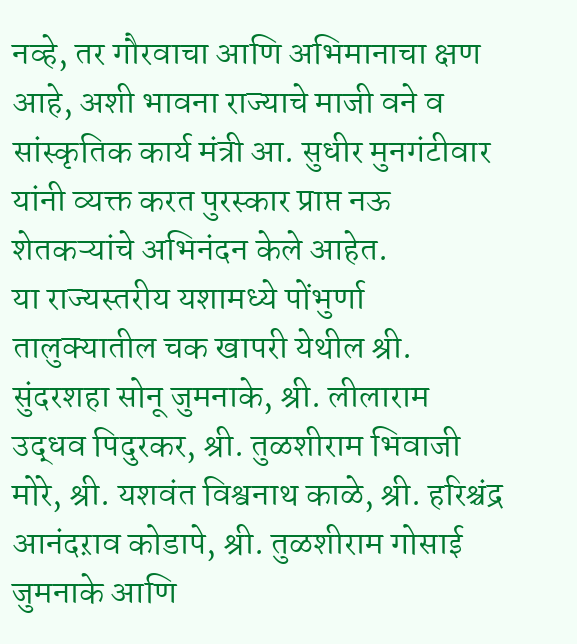नव्हे, तर गौरवाचा आणि अभिमानाचा क्षण आहे, अशी भावना राज्याचे माजी वने व सांस्कृतिक कार्य मंत्री आ. सुधीर मुनगंटीवार यांनी व्यक्त करत पुरस्कार प्राप्त नऊ शेतकऱ्यांचे अभिनंदन केले आहेत.
या राज्यस्तरीय यशामध्ये पोंभुर्णा तालुक्यातील चक खापरी येथील श्री. सुंदरशहा सोनू जुमनाके, श्री. लीलाराम उद्धव पिदुरकर, श्री. तुळशीराम भिवाजी मोरे, श्री. यशवंत विश्वनाथ काळे, श्री. हरिश्चंद्र आनंदऱाव कोडापे, श्री. तुळशीराम गोसाई जुमनाके आणि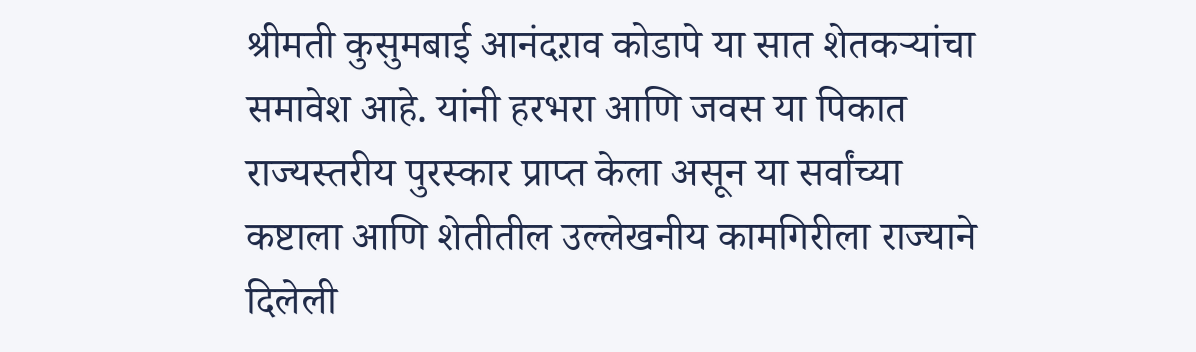श्रीमती कुसुमबाई आनंदऱाव कोडापे या सात शेतकऱ्यांचा समावेश आहे. यांनी हरभरा आणि जवस या पिकात राज्यस्तरीय पुरस्कार प्राप्त केला असून या सर्वांच्या कष्टाला आणि शेतीतील उल्लेखनीय कामगिरीला राज्याने दिलेली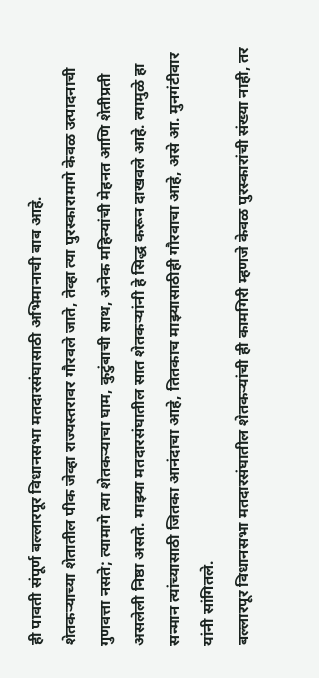ही पावती संपूर्ण बल्लारपूर विधानसभा मतदारसंघासाठी अभिमानाची बाब आहे.
शेतकऱ्याच्या शेतातील पीक जेव्हा राज्यस्तरावर गौरवले जाते, तेव्हा त्या पुरस्कारामागे केवळ उत्पादनाची गुणवत्ता नसते; त्यामागे त्या शेतकऱ्याचा घाम, कुटुंबाची साथ, अनेक महिन्यांची मेहनत आणि शेतीप्रती असलेली निष्ठा असते. माझ्या मतदारसंघातील सात शेतकऱ्यांनी हे सिद्ध करून दाखवले आहे. त्यामुळे हा सन्मान त्यांच्यासाठी जितका आनंदाचा आहे, तितकाच माझ्यासाठीही गौरवाचा आहे, असे आ. मुनगंटीवार यांनी सांगितले.
बल्लारपूर विधानसभा मतदारसंघातील शेतकऱ्यांची ही कामगिरी म्हणजे केवळ पुरस्कारांची संख्या नाही, तर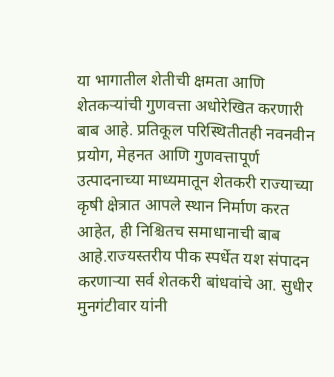या भागातील शेतीची क्षमता आणि शेतकऱ्यांची गुणवत्ता अधोरेखित करणारी बाब आहे. प्रतिकूल परिस्थितीतही नवनवीन प्रयोग, मेहनत आणि गुणवत्तापूर्ण उत्पादनाच्या माध्यमातून शेतकरी राज्याच्या कृषी क्षेत्रात आपले स्थान निर्माण करत आहेत, ही निश्चितच समाधानाची बाब आहे.राज्यस्तरीय पीक स्पर्धेत यश संपादन करणाऱ्या सर्व शेतकरी बांधवांचे आ. सुधीर मुनगंटीवार यांनी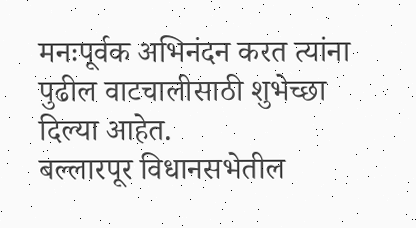मनःपूर्वक अभिनंदन करत त्यांना पुढील वाटचालीसाठी शुभेच्छा दिल्या आहेत.
बल्लारपूर विधानसभेतील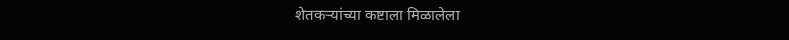शेतकऱ्यांच्या कष्टाला मिळालेला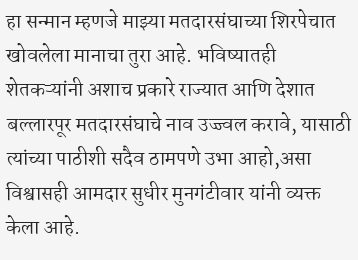हा सन्मान म्हणजे माझ्या मतदारसंघाच्या शिरपेचात खोवलेला मानाचा तुरा आहे. भविष्यातही शेतकऱ्यांनी अशाच प्रकारे राज्यात आणि देशात बल्लारपूर मतदारसंघाचे नाव उज्ज्वल करावे, यासाठी त्यांच्या पाठीशी सदैव ठामपणे उभा आहो,असा विश्वासही आमदार सुधीर मुनगंटीवार यांनी व्यक्त केला आहे.